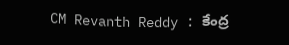CM Revanth Reddy : కేంద్ర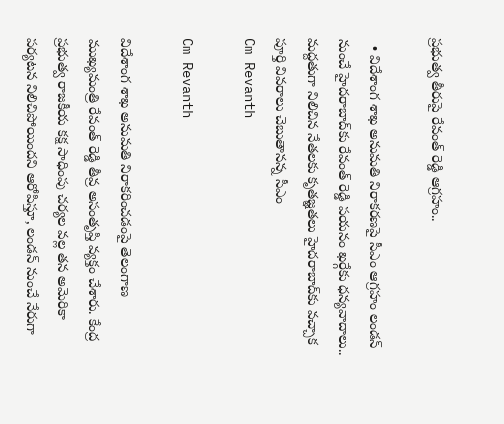ప్రభుత్వ తీరుపై రేవంత్ రెడ్డి ఆగ్రహం..

  • విదేశాంగ శాఖ అనుమతి నిరాకరణపై సీఎం ఆగ్రహం లండన్ నుంచే హైదరాబాద్‌కు రేవంత్ రెడ్డి పయనం ఖర్గేకు ధన్యవాదాలు.. మద్దతుగా నిలిచిన నేతలకు కృతజ్ఞతలు హైదరాబాద్‌కు వచ్చాక పూర్తి వివరాలు చెబుతానన్న సీఎం
Cm Revanth

Cm Revanth

విదేశాంగ శాఖ అనుమతి నిరాకరించడంపై తెలంగాణ ముఖ్యమంత్రి రేవంత్ రెడ్డి తీవ్ర అసంతృప్తి వ్యక్తం చేశారు. కేంద్ర ప్రభుత్వ రాజకీయ కక్ష సాధింపు చర్యల వల్ల తన అమెరికా పర్యటన నిలిచిపోయిందని ఆరోపిస్తూ, లండన్ నుంచే నేరుగా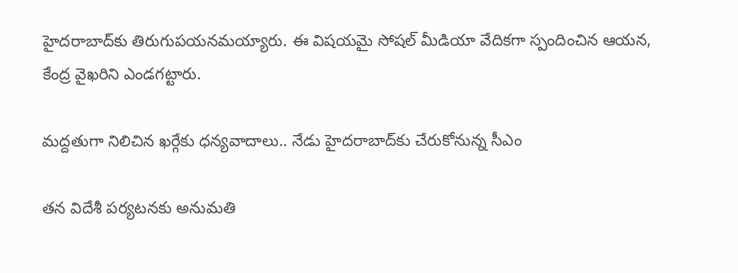హైదరాబాద్‌కు తిరుగుపయనమయ్యారు. ఈ విషయమై సోషల్ మీడియా వేదికగా స్పందించిన ఆయన, కేంద్ర వైఖరిని ఎండగట్టారు.

మద్దతుగా నిలిచిన ఖర్గేకు ధన్యవాదాలు.. నేడు హైదరాబాద్‌కు చేరుకోనున్న సీఎం

తన విదేశీ పర్యటనకు అనుమతి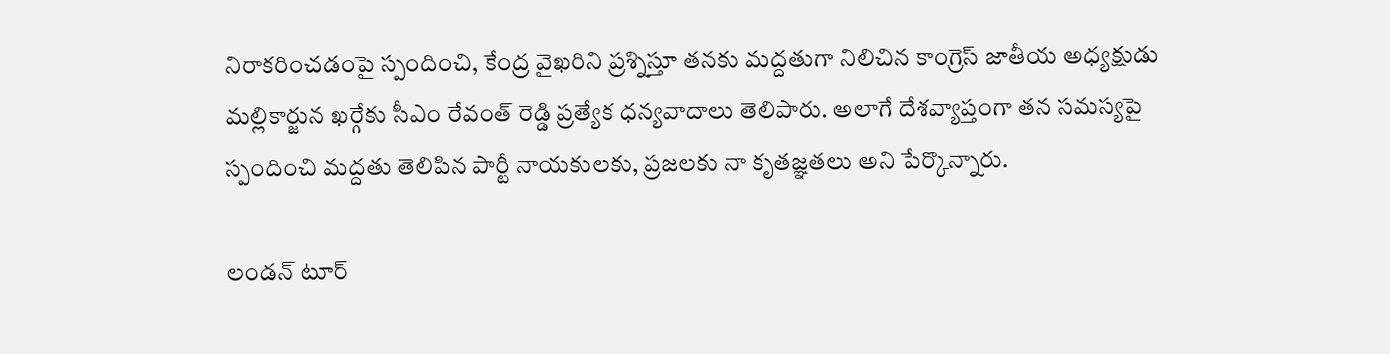నిరాకరించడంపై స్పందించి, కేంద్ర వైఖరిని ప్రశ్నిస్తూ తనకు మద్దతుగా నిలిచిన కాంగ్రెస్ జాతీయ అధ్యక్షుడు మల్లికార్జున ఖర్గేకు సీఎం రేవంత్ రెడ్డి ప్రత్యేక ధన్యవాదాలు తెలిపారు. అలాగే దేశవ్యాప్తంగా తన సమస్యపై స్పందించి మద్దతు తెలిపిన పార్టీ నాయకులకు, ప్రజలకు నా కృతజ్ఞతలు అని పేర్కొన్నారు.

లండన్ టూర్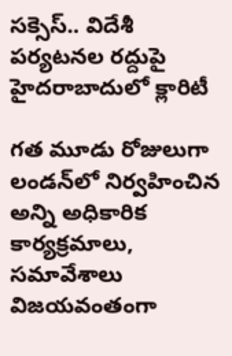సక్సెస్.. విదేశీ పర్యటనల రద్దుపై హైదరాబాదులో క్లారిటీ

గత మూడు రోజులుగా లండన్‌లో నిర్వహించిన అన్ని అధికారిక కార్యక్రమాలు, సమావేశాలు విజయవంతంగా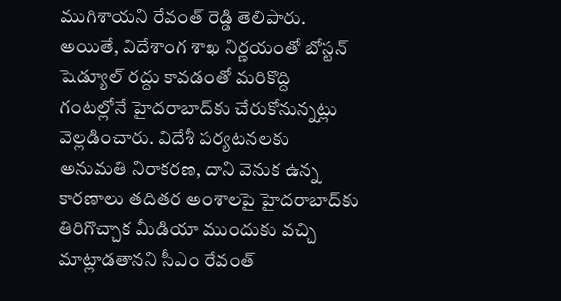ముగిశాయని రేవంత్ రెడ్డి తెలిపారు. అయితే, విదేశాంగ శాఖ నిర్ణయంతో బోస్టన్ షెడ్యూల్ రద్దు కావడంతో మరికొద్ది గంటల్లోనే హైదరాబాద్‌కు చేరుకోనున్నట్లు వెల్లడించారు. విదేశీ పర్యటనలకు అనుమతి నిరాకరణ, దాని వెనుక ఉన్న కారణాలు తదితర అంశాలపై హైదరాబాద్‌కు తిరిగొచ్చాక మీడియా ముందుకు వచ్చి మాట్లాడతానని సీఎం రేవంత్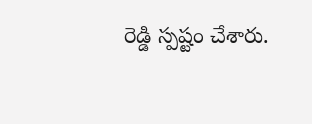రెడ్డి స్పష్టం చేశారు.